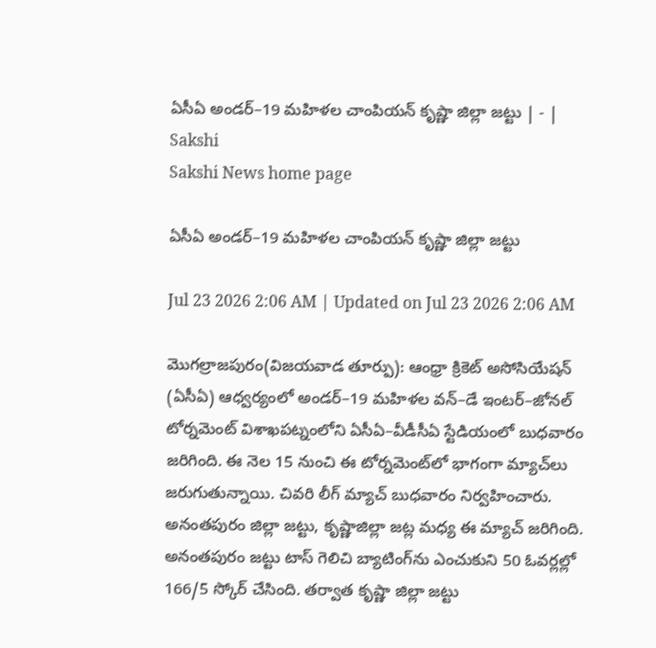ఏసీఏ అండర్‌–19 మహిళల చాంపియన్‌ కృష్ణా జిల్లా జట్టు | - | Sakshi
Sakshi News home page

ఏసీఏ అండర్‌–19 మహిళల చాంపియన్‌ కృష్ణా జిల్లా జట్టు

Jul 23 2026 2:06 AM | Updated on Jul 23 2026 2:06 AM

మొగల్రాజపురం(విజయవాడ తూర్పు): ఆంధ్రా క్రికెట్‌ అసోసియేషన్‌ (ఏసీఏ) ఆధ్వర్యంలో అండర్‌–19 మహిళల వన్‌–డే ఇంటర్‌–జోనల్‌ టోర్నమెంట్‌ విశాఖపట్నంలోని ఏసీఏ–వీడీసీఏ స్టేడియంలో బుధవారం జరిగింది. ఈ నెల 15 నుంచి ఈ టోర్నమెంట్‌లో భాగంగా మ్యాచ్‌లు జరుగుతున్నాయి. చివరి లీగ్‌ మ్యాచ్‌ బుధవారం నిర్వహించారు. అనంతపురం జిల్లా జట్టు, కృష్ణాజిల్లా జట్ల మధ్య ఈ మ్యాచ్‌ జరిగింది. అనంతపురం జట్టు టాస్‌ గెలిచి బ్యాటింగ్‌ను ఎంచుకుని 50 ఓవర్లల్లో 166/5 స్కోర్‌ చేసింది. తర్వాత కృష్ణా జిల్లా జట్టు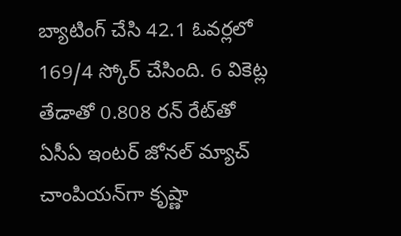బ్యాటింగ్‌ చేసి 42.1 ఓవర్లలో 169/4 స్కోర్‌ చేసింది. 6 వికెట్ల తేడాతో 0.808 రన్‌ రేట్‌తో ఏసీఏ ఇంటర్‌ జోనల్‌ మ్యాచ్‌ చాంపియన్‌గా కృష్ణా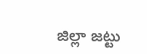జిల్లా జట్టు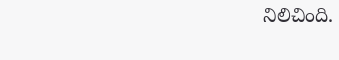నిలిచింది.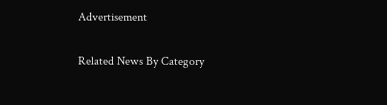Advertisement

Related News By Category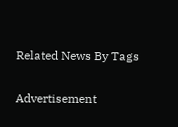Related News By Tags

Advertisement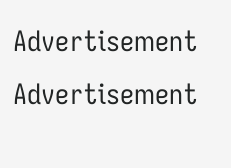Advertisement
Advertisement